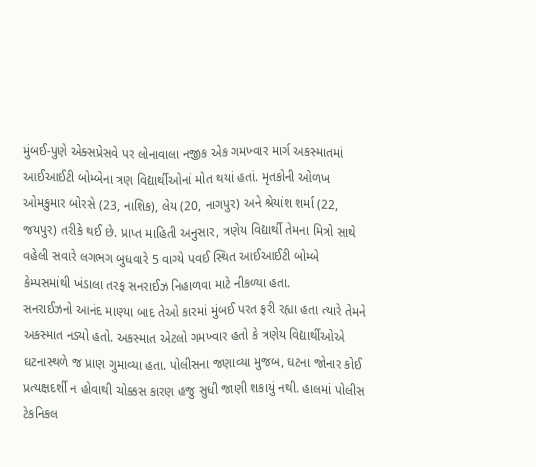મુંબઈ-પુણે એક્સપ્રેસવે પર લોનાવાલા નજીક એક ગમખ્વાર માર્ગ અકસ્માતમાં આઈઆઈટી બોમ્બેના ત્રણ વિદ્યાર્થીઓનાં મોત થયાં હતાં. મૃતકોની ઓળખ ઓમકુમાર બોરસે (23, નાશિક), લેય (20, નાગપુર) અને શ્રેયાંશ શર્મા (22, જયપુર) તરીકે થઈ છે. પ્રાપ્ત માહિતી અનુસાર, ત્રણેય વિદ્યાર્થી તેમના મિત્રો સાથે વહેલી સવારે લગભગ બુધવારે 5 વાગ્યે પવઈ સ્થિત આઈઆઈટી બોમ્બે કેમ્પસમાંથી ખંડાલા તરફ સનરાઈઝ નિહાળવા માટે નીકળ્યા હતા.
સનરાઈઝનો આનંદ માણ્યા બાદ તેઓ કારમાં મુંબઈ પરત ફરી રહ્યા હતા ત્યારે તેમને અકસ્માત નડ્યો હતો. અકસ્માત એટલો ગમખ્વાર હતો કે ત્રણેય વિદ્યાર્થીઓએ ઘટનાસ્થળે જ પ્રાણ ગુમાવ્યા હતા. પોલીસના જણાવ્યા મુજબ, ઘટના જોનાર કોઈ પ્રત્યક્ષદર્શી ન હોવાથી ચોક્કસ કારણ હજુ સુધી જાણી શકાયું નથી. હાલમાં પોલીસ ટેકનિકલ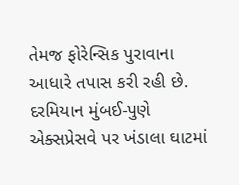તેમજ ફોરેન્સિક પુરાવાના આધારે તપાસ કરી રહી છે. દરમિયાન મુંબઈ-પુણે એક્સપ્રેસવે પર ખંડાલા ઘાટમાં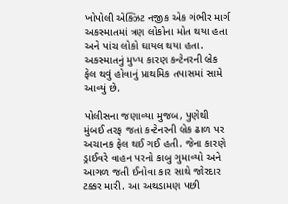ખોપોલી એક્ઝિટ નજીક એક ગંભીર માર્ગ અકસ્માતમાં ત્રણ લોકોના મોત થયા હતા અને પાંચ લોકો ઘાયલ થયા હતા. અકસ્માતનું મુખ્ય કારણ કન્ટેનરની બ્રેક ફેલ થવું હોવાનું પ્રાથમિક તપાસમાં સામે આવ્યું છે.

પોલીસના જણાવ્યા મુજબ, પુણેથી મુંબઈ તરફ જતાં કન્ટેનરની બ્રેક ઢાળ પર અચાનક ફેલ થઈ ગઈ હતી. જેના કારણે ડ્રાઈવરે વાહન પરનો કાબુ ગુમાવ્યો અને આગળ જતી ઈનોવા કાર સાથે જોરદાર ટક્કર મારી. આ અથડામણ પછી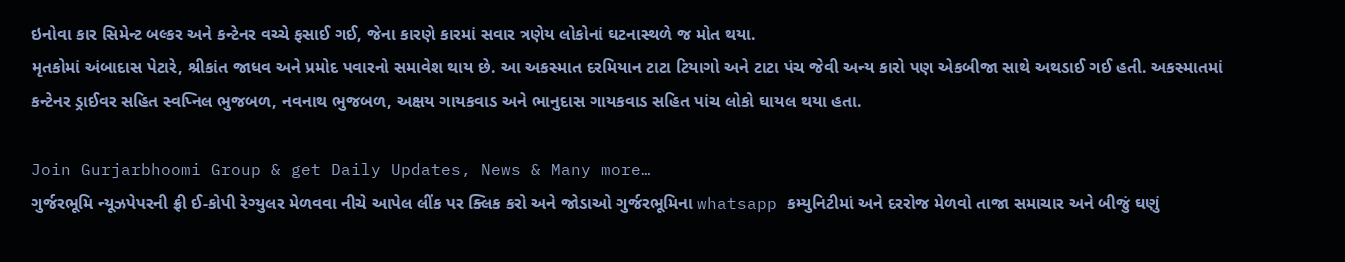ઇનોવા કાર સિમેન્ટ બલ્કર અને કન્ટેનર વચ્ચે ફસાઈ ગઈ, જેના કારણે કારમાં સવાર ત્રણેય લોકોનાં ઘટનાસ્થળે જ મોત થયા.
મૃતકોમાં અંબાદાસ પેટારે, શ્રીકાંત જાધવ અને પ્રમોદ પવારનો સમાવેશ થાય છે. આ અકસ્માત દરમિયાન ટાટા ટિયાગો અને ટાટા પંચ જેવી અન્ય કારો પણ એકબીજા સાથે અથડાઈ ગઈ હતી. અકસ્માતમાં કન્ટેનર ડ્રાઈવર સહિત સ્વપ્નિલ ભુજબળ, નવનાથ ભુજબળ, અક્ષય ગાયકવાડ અને ભાનુદાસ ગાયકવાડ સહિત પાંચ લોકો ઘાયલ થયા હતા.

Join Gurjarbhoomi Group & get Daily Updates, News & Many more…
ગુર્જરભૂમિ ન્યૂઝપેપરની ફ્રી ઈ-કોપી રેગ્યુલર મેળવવા નીચે આપેલ લીંક પર ક્લિક કરો અને જોડાઓ ગુર્જરભૂમિના whatsapp કમ્યુનિટીમાં અને દરરોજ મેળવો તાજા સમાચાર અને બીજું ઘણું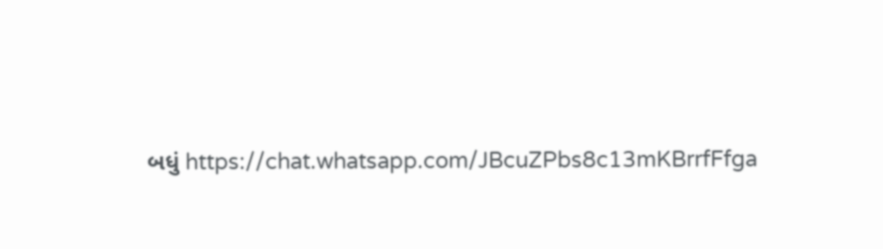બધું https://chat.whatsapp.com/JBcuZPbs8c13mKBrrfFfga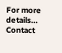For more details… Contact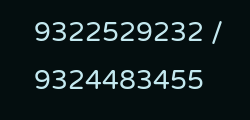9322529232 / 9324483455